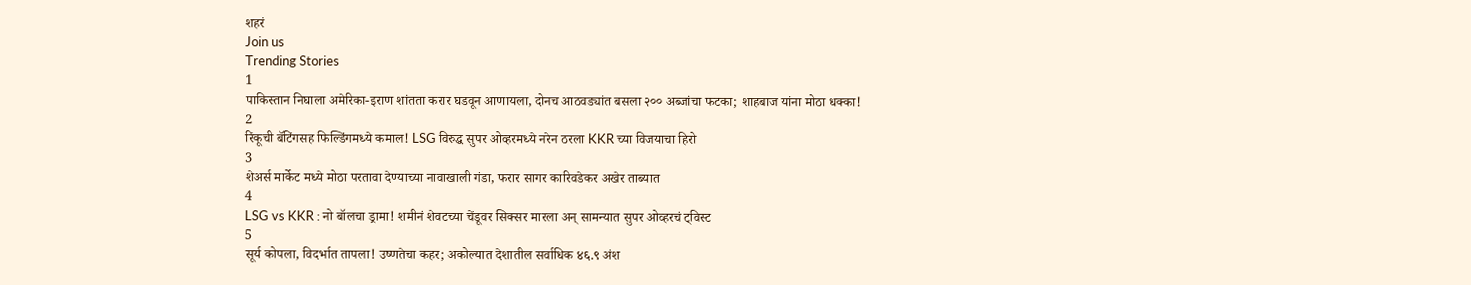शहरं
Join us
Trending Stories
1
पाकिस्तान निघाला अमेरिका-इराण शांतता करार घडवून आणायला, दोनच आठवड्यांत बसला २०० अब्जांचा फटका; शाहबाज यांना मोठा धक्का!
2
रिंकूची बॅटिंगसह फिल्डिंगमध्ये कमाल! LSG विरुद्ध सुपर ओव्हरमध्ये नरेन ठरला KKR च्या विजयाचा हिरो
3
शेअर्स मार्केट मध्ये मोठा परतावा देण्याच्या नावाखाली गंडा, फरार सागर कारिवडेकर अखेर ताब्यात
4
LSG vs KKR : नो बॉलचा ड्रामा! शमीनं शेवटच्या चेंडूवर सिक्सर मारला अन् सामन्यात सुपर ओव्हरचं ट्विस्ट
5
सूर्य कोपला, विदर्भात तापला! उष्णतेचा कहर; अकोल्यात देशातील सर्वाधिक ४६.९ अंश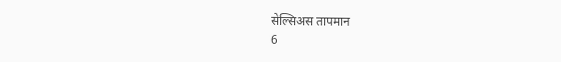सेल्सिअस तापमान
6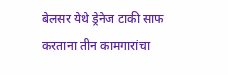बेलसर येथे ड्रेनेज टाकी साफ करताना तीन कामगारांचा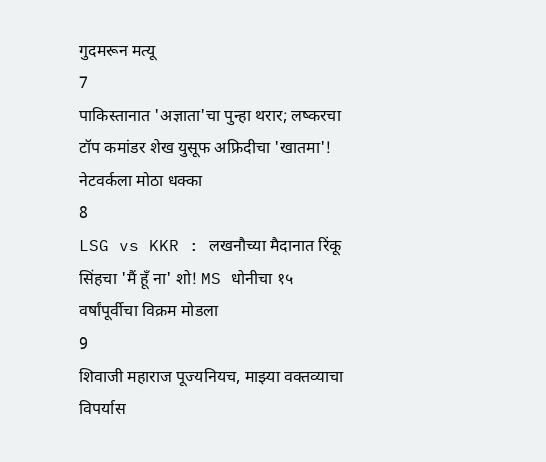गुदमरून मत्यू
7
पाकिस्तानात 'अज्ञाता'चा पुन्हा थरार; लष्करचा टॉप कमांडर शेख युसूफ अफ्रिदीचा 'खातमा'! नेटवर्कला मोठा धक्का
8
LSG vs KKR : लखनौच्या मैदानात रिंकू सिंहचा 'मैं हूँ ना' शो! MS धोनीचा १५ वर्षांपूर्वीचा विक्रम मोडला
9
शिवाजी महाराज पूज्यनियच, माझ्या वक्तव्याचा विपर्यास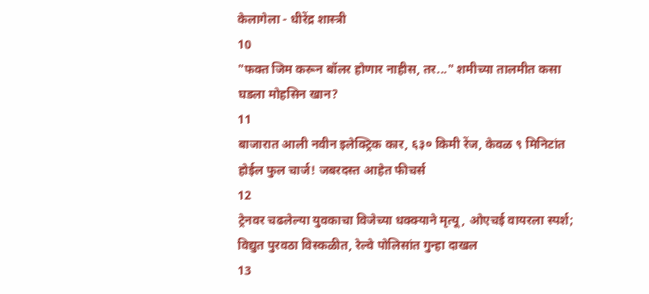केलागेला - धीरेंद्र शास्त्री
10
"फक्त जिम करून बॉलर होणार नाहीस, तर..." शमीच्या तालमीत कसा घडला मोहसिन खान?
11
बाजारात आली नवीन इलेक्ट्रिक कार, ६३० किमी रेंज, केवळ ९ मिनिटांत होईल फुल चार्ज! जबरदस्त आहेत फीचर्स
12
ट्रेनवर चढलेल्या युवकाचा विजेच्या धक्क्याने मृत्यू, ओएचई वायरला स्पर्श; विद्युत पुरवठा विस्कळीत, रेल्वे पोलिसांत गुन्हा दाखल
13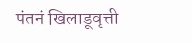पंतनं खिलाडूवृत्ती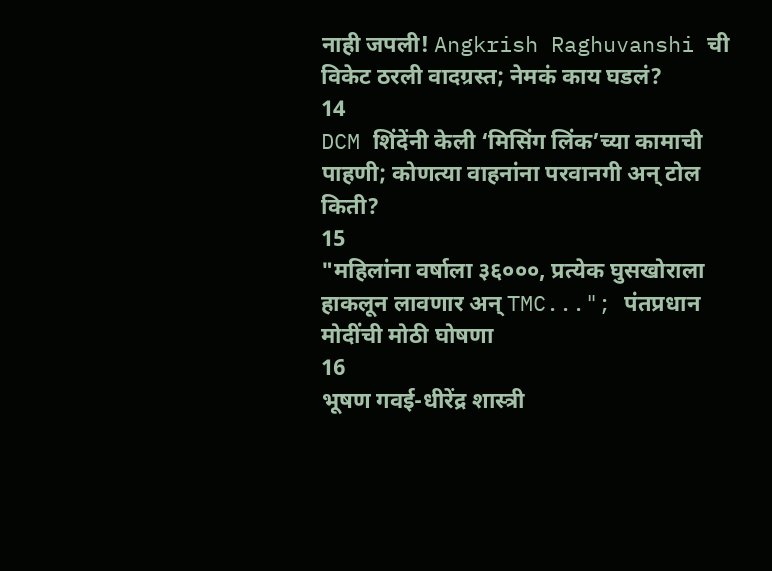नाही जपली! Angkrish Raghuvanshi ची विकेट ठरली वादग्रस्त; नेमकं काय घडलं?
14
DCM शिंदेंनी केली ‘मिसिंग लिंक’च्या कामाची पाहणी; कोणत्या वाहनांना परवानगी अन् टोल किती?
15
"महिलांना वर्षाला ३६०००, प्रत्येक घुसखोराला हाकलून लावणार अन् TMC..."; पंतप्रधान मोदींची मोठी घोषणा
16
भूषण गवई-धीरेंद्र शास्त्री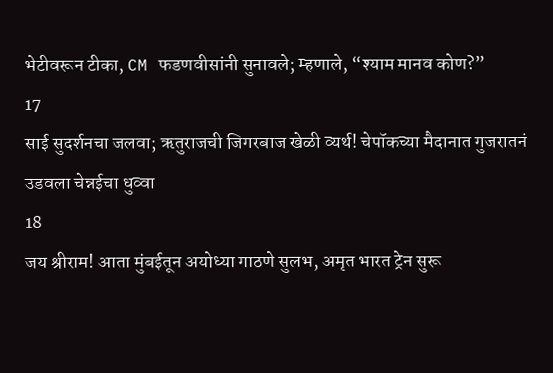भेटीवरून टीका, CM फडणवीसांनी सुनावले; म्हणाले, “श्याम मानव कोण?”
17
साई सुदर्शनचा जलवा; ऋतुराजची जिगरबाज खेळी व्यर्थ! चेपॉकच्या मैदानात गुजरातनं उडवला चेन्नईचा धुव्वा
18
जय श्रीराम! आता मुंबईतून अयोध्या गाठणे सुलभ, अमृत भारत ट्रेन सुरू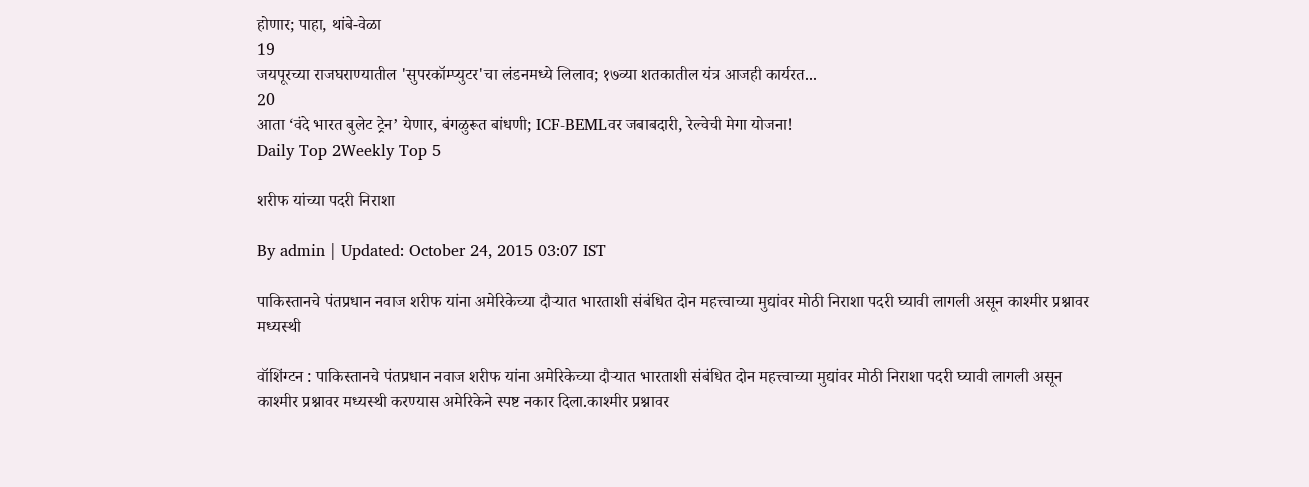होणार; पाहा, थांबे-वेळा
19
जयपूरच्या राजघराण्यातील 'सुपरकॉम्प्युटर'चा लंडनमध्ये लिलाव; १७व्या शतकातील यंत्र आजही कार्यरत...
20
आता ‘वंदे भारत बुलेट ट्रेन’ येणार, बंगळुरूत बांधणी; ICF-BEMLवर जबाबदारी, रेल्वेची मेगा योजना!
Daily Top 2Weekly Top 5

शरीफ यांच्या पदरी निराशा

By admin | Updated: October 24, 2015 03:07 IST

पाकिस्तानचे पंतप्रधान नवाज शरीफ यांना अमेरिकेच्या दौऱ्यात भारताशी संबंधित दोन महत्त्वाच्या मुद्यांवर मोठी निराशा पदरी घ्यावी लागली असून काश्मीर प्रश्नावर मध्यस्थी

वॉशिंग्टन : पाकिस्तानचे पंतप्रधान नवाज शरीफ यांना अमेरिकेच्या दौऱ्यात भारताशी संबंधित दोन महत्त्वाच्या मुद्यांवर मोठी निराशा पदरी घ्यावी लागली असून काश्मीर प्रश्नावर मध्यस्थी करण्यास अमेरिकेने स्पष्ट नकार दिला.काश्मीर प्रश्नावर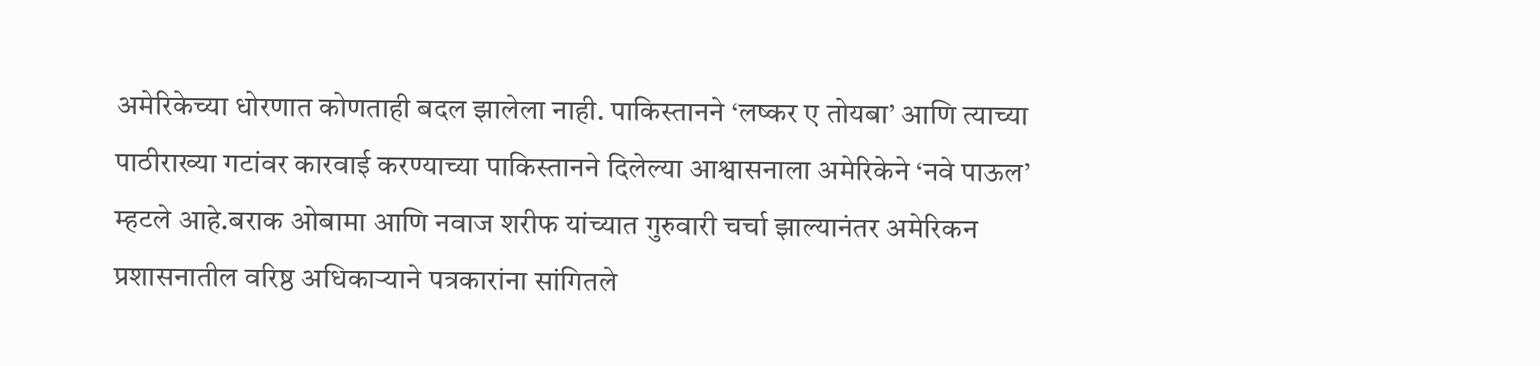अमेरिकेच्या धोरणात कोणताही बदल झालेला नाही. पाकिस्तानने ‘लष्कर ए तोयबा’ आणि त्याच्या पाठीराख्या गटांवर कारवाई करण्याच्या पाकिस्तानने दिलेल्या आश्वासनाला अमेरिकेने ‘नवे पाऊल’ म्हटले आहे.बराक ओबामा आणि नवाज शरीफ यांच्यात गुरुवारी चर्चा झाल्यानंतर अमेरिकन प्रशासनातील वरिष्ठ अधिकाऱ्याने पत्रकारांना सांगितले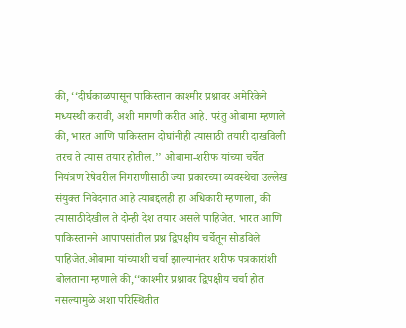की, ‘‘दीर्घकाळपासून पाकिस्तान काश्मीर प्रश्नावर अमेरिकेने मध्यस्थी करावी, अशी मागणी करीत आहे. परंतु ओबामा म्हणाले की, भारत आणि पाकिस्तान दोघांनीही त्यासाठी तयारी दाखविली तरच ते त्यास तयार होतील.’’ ओबामा-शरीफ यांच्या चर्चेत नियंत्रण रेषेवरील निगराणीसाठी ज्या प्रकारच्या व्यवस्थेचा उल्लेख संयुक्त निवेदनात आहे त्याबद्दलही हा अधिकारी म्हणाला, की त्यासाठीदेखील ते दोन्ही देश तयार असले पाहिजेत. भारत आणि पाकिस्तानने आपापसांतील प्रश्न द्विपक्षीय चर्चेतून सोडविले पाहिजेत.ओबामा यांच्याशी चर्चा झाल्यानंतर शरीफ पत्रकारांशी बोलताना म्हणाले की,‘‘काश्मीर प्रश्नावर द्विपक्षीय चर्चा होत नसल्यामुळे अशा परिस्थितीत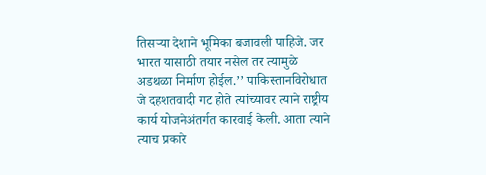तिसऱ्या देशाने भूमिका बजावली पाहिजे. जर भारत यासाठी तयार नसेल तर त्यामुळे अडथळा निर्माण होईल.’’ पाकिस्तानविरोधात जे दहशतवादी गट होते त्यांच्यावर त्याने राष्ट्रीय कार्य योजनेअंतर्गत कारवाई केली. आता त्याने त्याच प्रकारे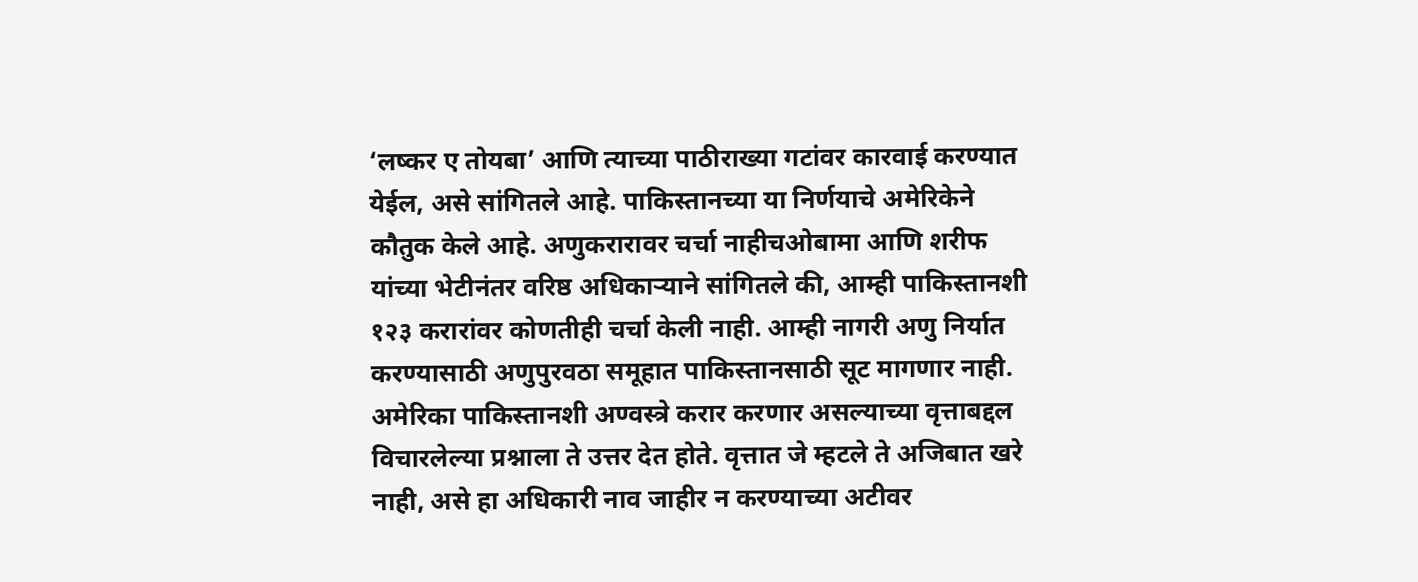‘लष्कर ए तोयबा’ आणि त्याच्या पाठीराख्या गटांवर कारवाई करण्यात येईल, असे सांगितले आहे. पाकिस्तानच्या या निर्णयाचे अमेरिकेने कौतुक केले आहे. अणुकरारावर चर्चा नाहीचओबामा आणि शरीफ यांच्या भेटीनंतर वरिष्ठ अधिकाऱ्याने सांगितले की, आम्ही पाकिस्तानशी १२३ करारांवर कोणतीही चर्चा केली नाही. आम्ही नागरी अणु निर्यात करण्यासाठी अणुपुरवठा समूहात पाकिस्तानसाठी सूट मागणार नाही. अमेरिका पाकिस्तानशी अण्वस्त्रे करार करणार असल्याच्या वृत्ताबद्दल विचारलेल्या प्रश्नाला ते उत्तर देत होते. वृत्तात जे म्हटले ते अजिबात खरे नाही, असे हा अधिकारी नाव जाहीर न करण्याच्या अटीवर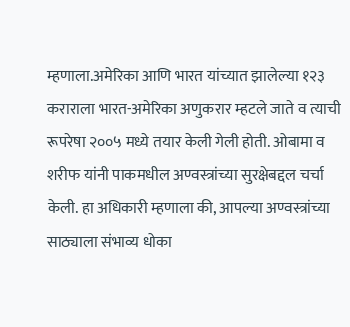म्हणाला.अमेरिका आणि भारत यांच्यात झालेल्या १२३ कराराला भारत-अमेरिका अणुकरार म्हटले जाते व त्याची रूपरेषा २००५ मध्ये तयार केली गेली होती. ओबामा व शरीफ यांनी पाकमधील अण्वस्त्रांच्या सुरक्षेबद्दल चर्चा केली. हा अधिकारी म्हणाला की, आपल्या अण्वस्त्रांच्या साठ्याला संभाव्य धोका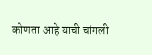कोणता आहे याची चांगली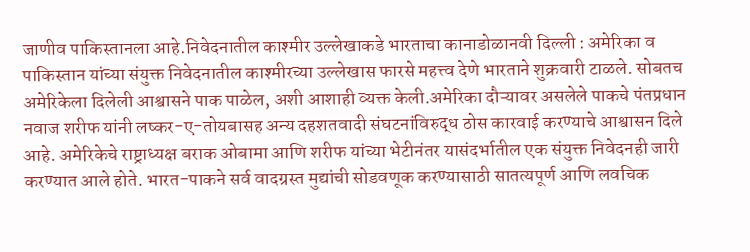जाणीव पाकिस्तानला आहे.निवेदनातील काश्मीर उल्लेखाकडे भारताचा कानाडोळानवी दिल्ली : अमेरिका व पाकिस्तान यांच्या संयुक्त निवेदनातील काश्मीरच्या उल्लेखास फारसे महत्त्व देणे भारताने शुक्रवारी टाळले. सोबतच अमेरिकेला दिलेली आश्वासने पाक पाळेल, अशी आशाही व्यक्त केली.अमेरिका दौऱ्यावर असलेले पाकचे पंतप्रधान नवाज शरीफ यांनी लष्कर-ए-तोयबासह अन्य दहशतवादी संघटनांविरुद्ध ठोस कारवाई करण्याचे आश्वासन दिले आहे. अमेरिकेचे राष्ट्राध्यक्ष बराक ओबामा आणि शरीफ यांच्या भेटीनंतर यासंदर्भातील एक संयुक्त निवेदनही जारी करण्यात आले होते. भारत-पाकने सर्व वादग्रस्त मुद्यांची सोडवणूक करण्यासाठी सातत्यपूर्ण आणि लवचिक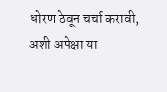धोरण ठेवून चर्चा करावी, अशी अपेक्षा या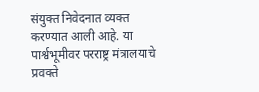संयुक्त निवेदनात व्यक्त करण्यात आली आहे. या पार्श्वभूमीवर परराष्ट्र मंत्रालयाचे प्रवक्ते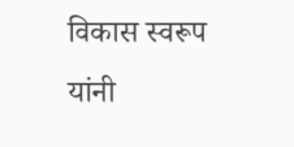विकास स्वरूप यांनी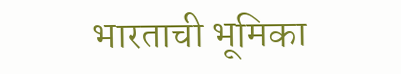भारताची भूमिका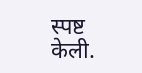स्पष्ट केली.